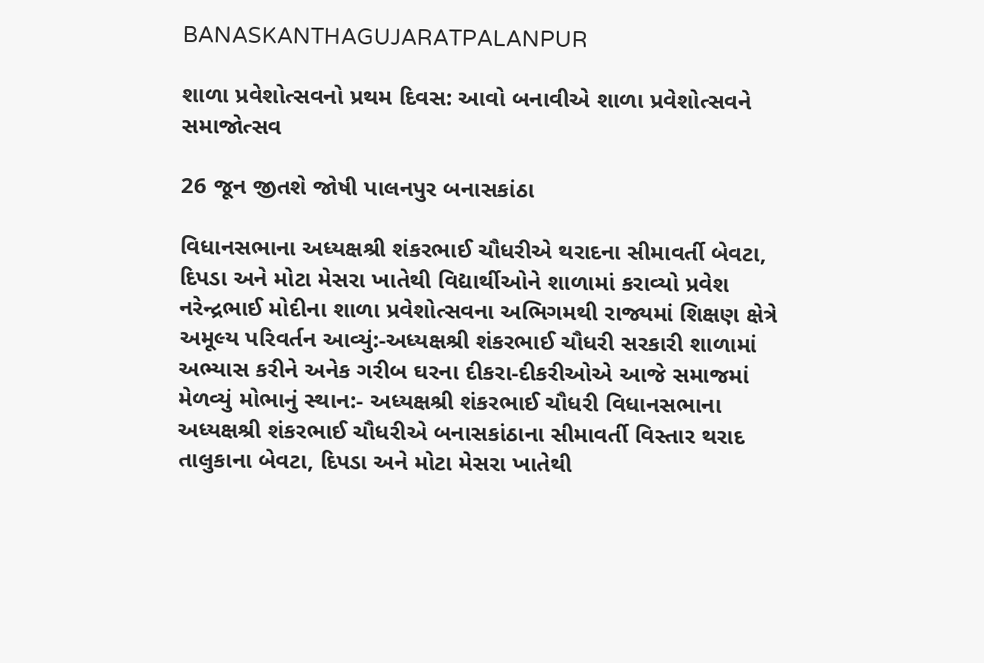BANASKANTHAGUJARATPALANPUR

શાળા પ્રવેશોત્સવનો પ્રથમ દિવસ: આવો બનાવીએ શાળા પ્રવેશોત્સવને સમાજોત્સવ

26 જૂન જીતશે જોષી પાલનપુર બનાસકાંઠા

વિધાનસભાના અધ્યક્ષશ્રી શંકરભાઈ ચૌધરીએ થરાદના સીમાવર્તી બેવટા, દિપડા અને મોટા મેસરા ખાતેથી વિદ્યાર્થીઓને શાળામાં કરાવ્યો પ્રવેશ
નરેન્દ્રભાઈ મોદીના શાળા પ્રવેશોત્સવના અભિગમથી રાજ્યમાં શિક્ષણ ક્ષેત્રે અમૂલ્ય પરિવર્તન આવ્યું:-અધ્યક્ષશ્રી શંકરભાઈ ચૌધરી સરકારી શાળામાં અભ્યાસ કરીને અનેક ગરીબ ઘરના દીકરા-દીકરીઓએ આજે સમાજમાં મેળવ્યું મોભાનું સ્થાન:- અધ્યક્ષશ્રી શંકરભાઈ ચૌધરી વિધાનસભાના અધ્યક્ષશ્રી શંકરભાઈ ચૌધરીએ બનાસકાંઠાના સીમાવર્તી વિસ્તાર થરાદ તાલુકાના બેવટા, દિપડા અને મોટા મેસરા ખાતેથી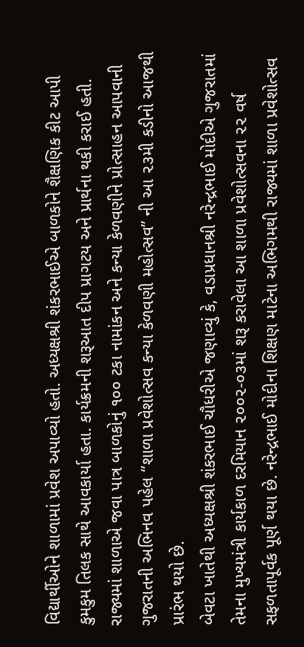વિદ્યાર્થીઓને શાળામાં પ્રવેશ અપાવ્યો હતો. અધ્યક્ષશ્રી શંકરભાઈએ બાળકોને શૈક્ષણિક કીટ આપી કુમકુમ તિલક સાથે આવકાર્યા હતા. કાર્યક્રમની શરૂઆત દીપ પ્રાગટય અને પ્રાર્થના થકી કરાઈ હતી. રાજ્યમાં શાળાએ જવા પાત્ર બાળકોનું ૧૦૦ ટકા નામાંકન અને કન્યા કેળવણીને પ્રોત્સાહન આપવાની ગુજરાતની અભિનવ પહેલ “શાળા પ્રવેશોત્સવ કન્યા કેળવણી મહોત્સવ” ની આ ૨૩મી કડીનો આજથી પ્રારંભ થયો છે.
બેવટા ખાતેથી અધ્યક્ષશ્રી શંકરભાઈ ચૌધરીએ જણાવ્યું કે, વડાપ્રધાનશ્રી નરેન્દ્રભાઈ મોદીએ ગુજરાતમાં તેમના મુખ્યમંત્રી કાર્યકાળ દરમિયાન ૨૦૦૨-૦૩માં શરૂ કરાવેલા આ શાળા પ્રવેશોત્સવના ૨૨ વર્ષ સફળતાપૂર્વક પૂર્ણ થયા છે. નરેન્દ્રભાઈ મોદીના શિક્ષણ માટેના અભિગમથી રાજ્યમાં શાળા પ્રવેશોત્સવ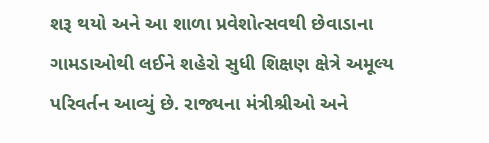શરૂ થયો અને આ શાળા પ્રવેશોત્સવથી છેવાડાના ગામડાઓથી લઈને શહેરો સુધી શિક્ષણ ક્ષેત્રે અમૂલ્ય પરિવર્તન આવ્યું છે. રાજ્યના મંત્રીશ્રીઓ અને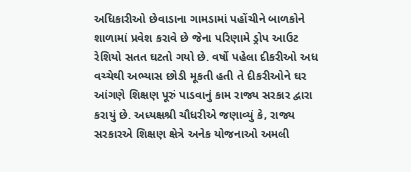અધિકારીઓ છેવાડાના ગામડામાં પહોંચીને બાળકોને શાળામાં પ્રવેશ કરાવે છે જેના પરિણામે ડ્રોપ આઉટ રેશિયો સતત ઘટતો ગયો છે. વર્ષો પહેલા દીકરીઓ અધ વચ્ચેથી અભ્યાસ છોડી મૂકતી હતી તે દીકરીઓને ઘર આંગણે શિક્ષણ પૂરું પાડવાનું કામ રાજ્ય સરકાર દ્વારા કરાયું છે. અધ્યક્ષશ્રી ચૌધરીએ જણાવ્યું કે, રાજ્ય સરકારએ શિક્ષણ ક્ષેત્રે અનેક યોજનાઓ અમલી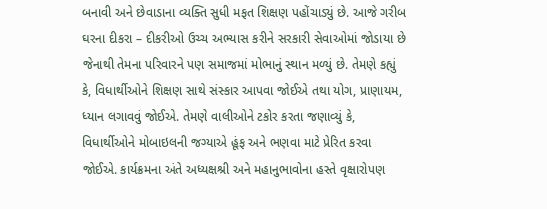બનાવી અને છેવાડાના વ્યક્તિ સુધી મફત શિક્ષણ પહોંચાડ્યું છે. આજે ગરીબ ઘરના દીકરા – દીકરીઓ ઉચ્ચ અભ્યાસ કરીને સરકારી સેવાઓમાં જોડાયા છે જેનાથી તેમના પરિવારને પણ સમાજમાં મોભાનું સ્થાન મળ્યું છે. તેમણે કહ્યું કે, વિધાર્થીઓને શિક્ષણ સાથે સંસ્કાર આપવા જોઈએ તથા યોગ, પ્રાણાયમ, ધ્યાન લગાવવું જોઈએ. તેમણે વાલીઓને ટકોર કરતા જણાવ્યું કે, વિધાર્થીઓને મોબાઇલની જગ્યાએ હૂંફ અને ભણવા માટે પ્રેરિત કરવા જોઈએ. કાર્યક્રમના અંતે અધ્યક્ષશ્રી અને મહાનુભાવોના હસ્તે વૃક્ષારોપણ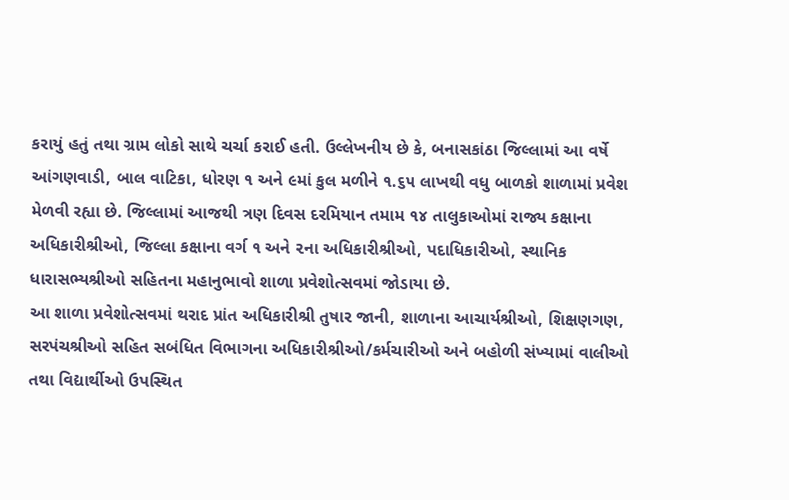કરાયું હતું તથા ગ્રામ લોકો સાથે ચર્ચા કરાઈ હતી. ઉલ્લેખનીય છે કે, બનાસકાંઠા જિલ્લામાં આ વર્ષે આંગણવાડી, બાલ વાટિકા, ધોરણ ૧ અને ૯માં કુલ મળીને ૧.૬૫ લાખથી વધુ બાળકો શાળામાં પ્રવેશ મેળવી રહ્યા છે. જિલ્લામાં આજથી ત્રણ દિવસ દરમિયાન તમામ ૧૪ તાલુકાઓમાં રાજ્ય કક્ષાના અધિકારીશ્રીઓ, જિલ્લા કક્ષાના વર્ગ ૧ અને ૨ના અધિકારીશ્રીઓ, પદાધિકારીઓ, સ્થાનિક ધારાસભ્યશ્રીઓ સહિતના મહાનુભાવો શાળા પ્રવેશોત્સવમાં જોડાયા છે.
આ શાળા પ્રવેશોત્સવમાં થરાદ પ્રાંત અધિકારીશ્રી તુષાર જાની, શાળાના આચાર્યશ્રીઓ, શિક્ષણગણ, સરપંચશ્રીઓ સહિત સબંધિત વિભાગના અધિકારીશ્રીઓ/કર્મચારીઓ અને બહોળી સંખ્યામાં વાલીઓ તથા વિદ્યાર્થીઓ ઉપસ્થિત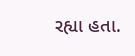રહ્યા હતા.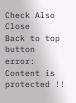Check Also
Close
Back to top button
error: Content is protected !!